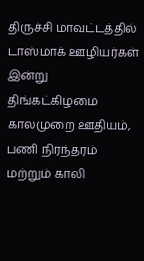திருச்சி மாவட்டத்தில் டாஸ்மாக் ஊழியர்கள் இன்று திங்கட்கிழமை காலமுறை ஊதியம், பணி நிரந்தரம் மற்றும் காலி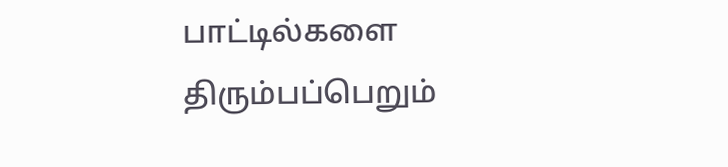பாட்டில்களை திரும்பப்பெறும்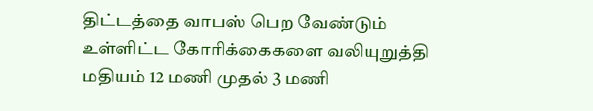திட்டத்தை வாபஸ் பெற வேண்டும் உள்ளிட்ட கோரிக்கைகளை வலியுறுத்தி மதியம் 12 மணி முதல் 3 மணி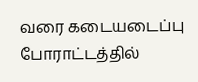வரை கடையடைப்பு போராட்டத்தில்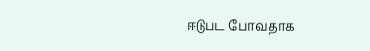ஈடுபட போவதாக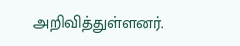அறிவித்துள்ளனர்.